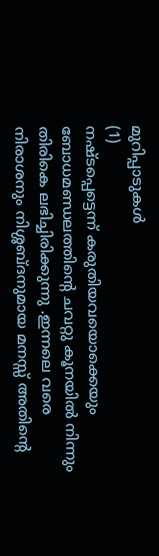മുറിപ്പാടുകൾ
(1)
നഷ്ടപ്പെട്ടെന്ന് കരുതിയവയൊക്കെയും ബോധമണ്ഡലത്തിന്റെ ചവറ്റു കൂനയിൽ നിന്നും തിരികെ ലഭിച്ചിരിക്കുന്നു .ഇന്നലെ വരെ നിരാശനും നിശ്ശബ്ദനുമായ മനസ്സ് അതിന്റെ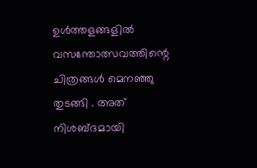ഉൾത്തളങ്ങളിൽ വസന്തോത്സവത്തിന്റെ ചിത്രങ്ങൾ മെനഞ്ഞു തുടങ്ങി . അത് നിശബ്ദമായി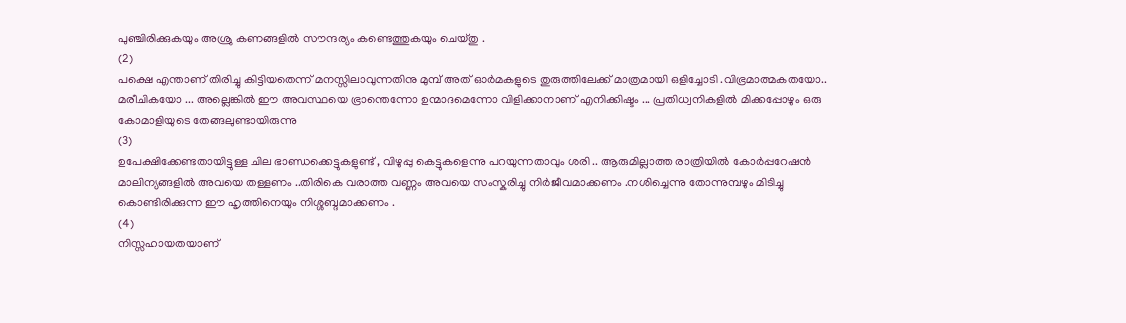പുഞ്ചിരിക്കുകയും അശ്രു കണങ്ങളിൽ സൗന്ദര്യം കണ്ടെത്തുകയും ചെയ്തു .
(2)
പക്ഷെ എന്താണ് തിരിച്ചു കിട്ടിയതെന്ന് മനസ്സിലാവുന്നതിനു മുമ്പ് അത് ഓർമകളുടെ തുരുത്തിലേക്ക് മാത്രമായി ഒളിച്ചോടി .വിഭ്രമാത്മകതയോ.. മരീചികയോ ... അല്ലെങ്കിൽ ഈ അവസ്ഥയെ ഭ്രാന്തെന്നോ ഉന്മാദമെന്നോ വിളിക്കാനാണ് എനിക്കിഷ്ടം ... പ്രതിധ്വനികളിൽ മിക്കപ്പോഴും ഒരു കോമാളിയുടെ തേങ്ങലുണ്ടായിരുന്നു
(3)
ഉപേക്ഷിക്കേണ്ടതായിട്ടുള്ള ചില ഭാണ്ഡക്കെട്ടുകളുണ്ട് , വിഴുപ്പു കെട്ടുകളെന്നു പറയുന്നതാവും ശരി .. ആരുമില്ലാത്ത രാത്രിയിൽ കോർപ്പറേഷൻ മാലിന്യങ്ങളിൽ അവയെ തള്ളണം ..തിരികെ വരാത്ത വണ്ണം അവയെ സംസ്കരിച്ചു നിർജീവമാക്കണം .നശിച്ചെന്നു തോന്നുമ്പഴും മിടിച്ചു കൊണ്ടിരിക്കുന്ന ഈ ഹൃത്തിനെയും നിശ്ശബ്ദമാക്കണം .
(4)
നിസ്സഹായതയാണ്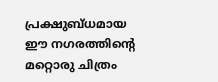പ്രക്ഷുബ്ധമായ ഈ നഗരത്തിന്റെ മറ്റൊരു ചിത്രം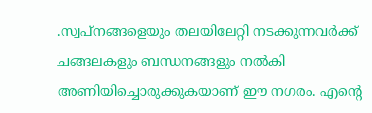.സ്വപ്നങ്ങളെയും തലയിലേറ്റി നടക്കുന്നവർക്ക് ചങ്ങലകളും ബന്ധനങ്ങളും നൽകി അണിയിച്ചൊരുക്കുകയാണ് ഈ നഗരം. എന്റെ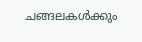ചങ്ങലകൾക്കും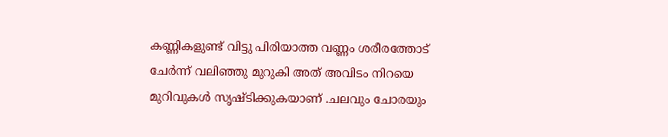കണ്ണികളുണ്ട് വിട്ടു പിരിയാത്ത വണ്ണം ശരീരത്തോട് ചേർന്ന് വലിഞ്ഞു മുറുകി അത് അവിടം നിറയെ മുറിവുകൾ സൃഷ്ടിക്കുകയാണ് .ചലവും ചോരയും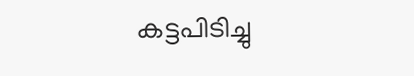കട്ടപിടിച്ചു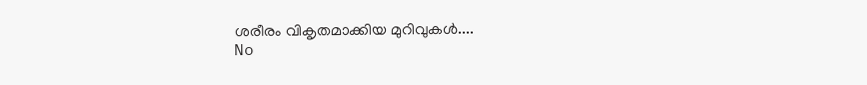ശരീരം വികൃതമാക്കിയ മുറിവുകൾ....
No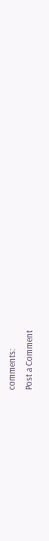comments:
Post a Comment